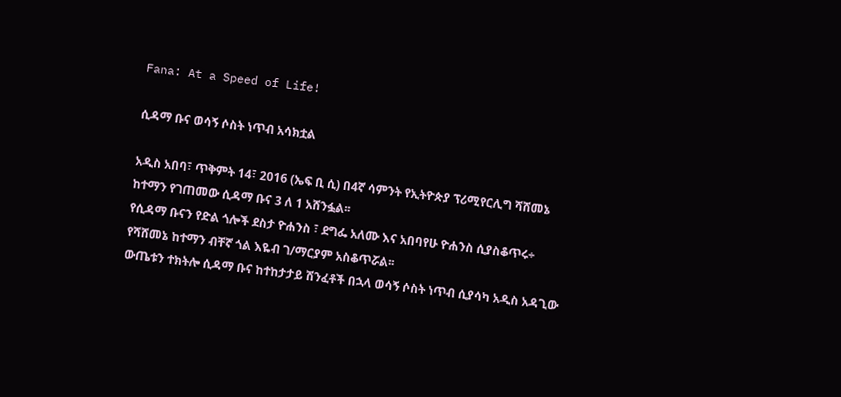Fana: At a Speed of Life!

ሲዳማ ቡና ወሳኝ ሶስት ነጥብ አሳክቷል

አዲስ አበባ፣ ጥቅምት 14፣ 2016 (ኤፍ ቢ ሲ) በ4ኛ ሳምንት የኢትዮጵያ ፕሪሚየርሊግ ሻሸመኔ ከተማን የገጠመው ሲዳማ ቡና 3 ለ 1 አሸንፏል፡፡
የሲዳማ ቡናን የድል ጎሎች ደስታ ዮሐንስ ፣ ደግፌ አለሙ እና አበባየሁ ዮሐንስ ሲያስቆጥሩ÷ የሻሸመኔ ከተማን ብቸኛ ጎል እዬብ ገ/ማርያም አስቆጥሯል፡፡
ውጤቱን ተክትሎ ሲዳማ ቡና ከተከታታይ ሽንፈቶች በኋላ ወሳኝ ሶስት ነጥብ ሲያሳካ አዲስ አዳጊው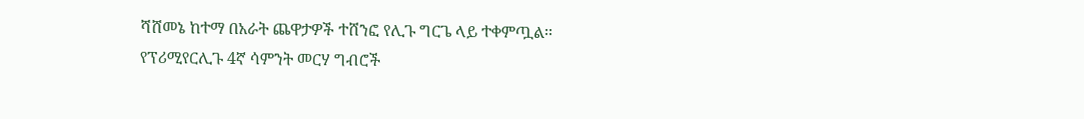ሻሸመኔ ከተማ በአራት ጨዋታዎች ተሸንፎ የሊጉ ግርጌ ላይ ተቀምጧል፡፡
የፕሪሚየርሊጉ 4ኛ ሳምንት መርሃ ግብሮች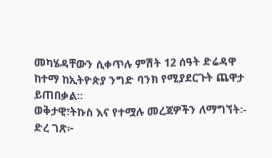መካሄዳቸውን ሲቀጥሉ ምሽት 12 ሰዓት ድሬዳዋ ከተማ ከኢትዮጵያ ንግድ ባንክ የሚያደርጉት ጨዋታ ይጠበቃል፡፡
ወቅታዊ፣ትኩስ እና የተሟሉ መረጃዎችን ለማግኘት፡-
ድረ ገጽ፦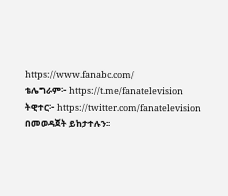https://www.fanabc.com/
ቴሌግራም፦ https://t.me/fanatelevision
ትዊተር፦ https://twitter.com/fanatelevision በመወዳጀት ይከታተሉን፡፡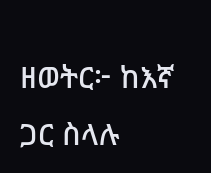ዘወትር፦ ከእኛ ጋር ስላሉ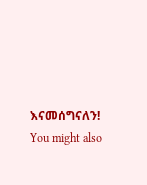እናመሰግናለን!
You might also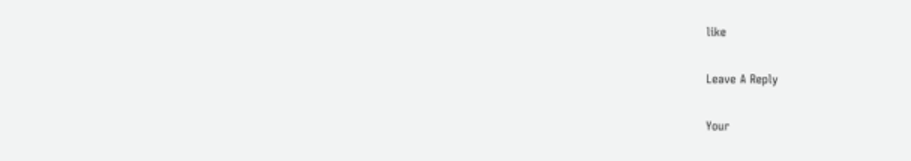like

Leave A Reply

Your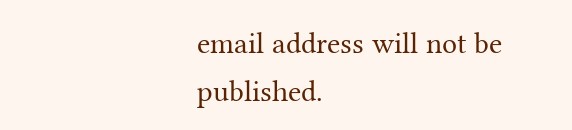email address will not be published.